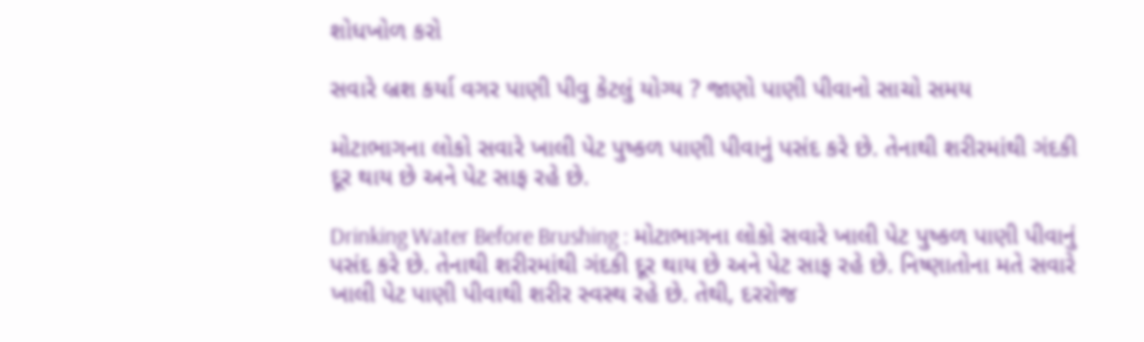શોધખોળ કરો

સવારે બ્રશ કર્યા વગર પાણી પીવુ કેટલું યોગ્ય ? જાણો પાણી પીવાનો સાચો સમય

મોટાભાગના લોકો સવારે ખાલી પેટ પુષ્કળ પાણી પીવાનું પસંદ કરે છે. તેનાથી શરીરમાંથી ગંદકી દૂર થાય છે અને પેટ સાફ રહે છે.

Drinking Water Before Brushing : મોટાભાગના લોકો સવારે ખાલી પેટ પુષ્કળ પાણી પીવાનું પસંદ કરે છે. તેનાથી શરીરમાંથી ગંદકી દૂર થાય છે અને પેટ સાફ રહે છે. નિષ્ણાતોના મતે સવારે ખાલી પેટ પાણી પીવાથી શરીર સ્વસ્થ રહે છે. તેથી, દરરોજ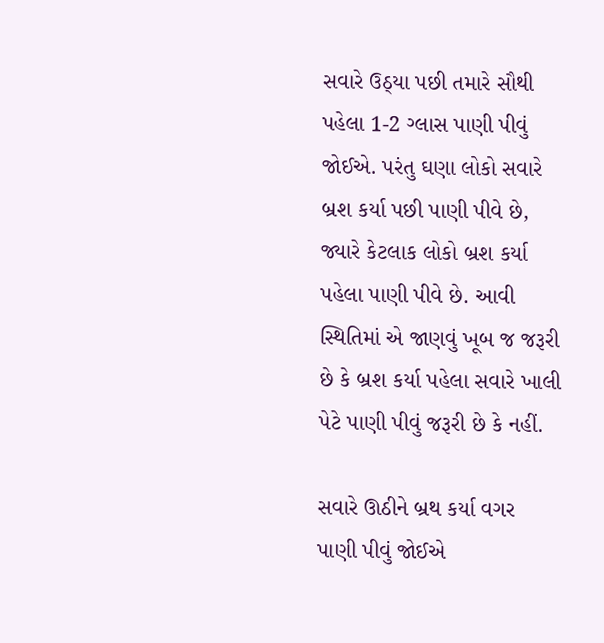સવારે ઉઠ્યા પછી તમારે સૌથી પહેલા 1-2 ગ્લાસ પાણી પીવું જોઈએ. પરંતુ ઘણા લોકો સવારે બ્રશ કર્યા પછી પાણી પીવે છે, જ્યારે કેટલાક લોકો બ્રશ કર્યા  પહેલા પાણી પીવે છે. આવી સ્થિતિમાં એ જાણવું ખૂબ જ જરૂરી છે કે બ્રશ કર્યા પહેલા સવારે ખાલી પેટે પાણી પીવું જરૂરી છે કે નહીં.

સવારે ઊઠીને બ્રથ કર્યા વગર પાણી પીવું જોઈએ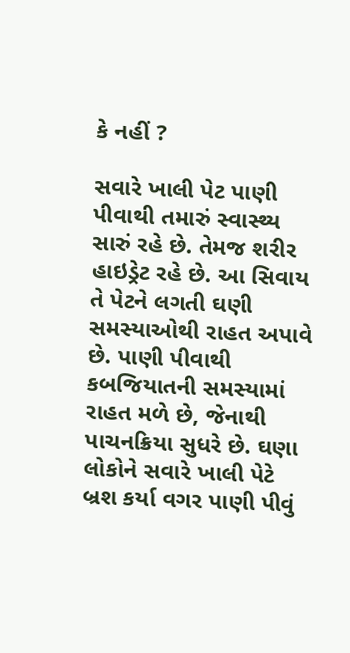કે નહીં ?

સવારે ખાલી પેટ પાણી પીવાથી તમારું સ્વાસ્થ્ય સારું રહે છે. તેમજ શરીર હાઇડ્રેટ રહે છે. આ સિવાય તે પેટને લગતી ઘણી સમસ્યાઓથી રાહત અપાવે છે. પાણી પીવાથી કબજિયાતની સમસ્યામાં રાહત મળે છે, જેનાથી પાચનક્રિયા સુધરે છે. ઘણા લોકોને સવારે ખાલી પેટે બ્રશ કર્યા વગર પાણી પીવું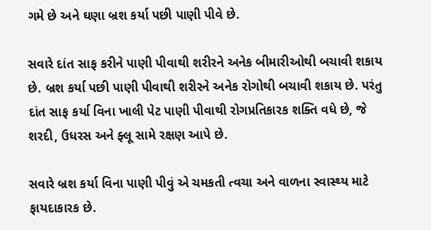ગમે છે અને ઘણા બ્રશ કર્યા પછી પાણી પીવે છે.

સવારે દાંત સાફ કરીને પાણી પીવાથી શરીરને અનેક બીમારીઓથી બચાવી શકાય છે. બ્રશ કર્યા પછી પાણી પીવાથી શરીરને અનેક રોગોથી બચાવી શકાય છે. પરંતુ દાંત સાફ કર્યા વિના ખાલી પેટ પાણી પીવાથી રોગપ્રતિકારક શક્તિ વધે છે, જે શરદી, ઉધરસ અને ફ્લૂ સામે રક્ષણ આપે છે.

સવારે બ્રશ કર્યા વિના પાણી પીવું એ ચમકતી ત્વચા અને વાળના સ્વાસ્થ્ય માટે ફાયદાકારક છે.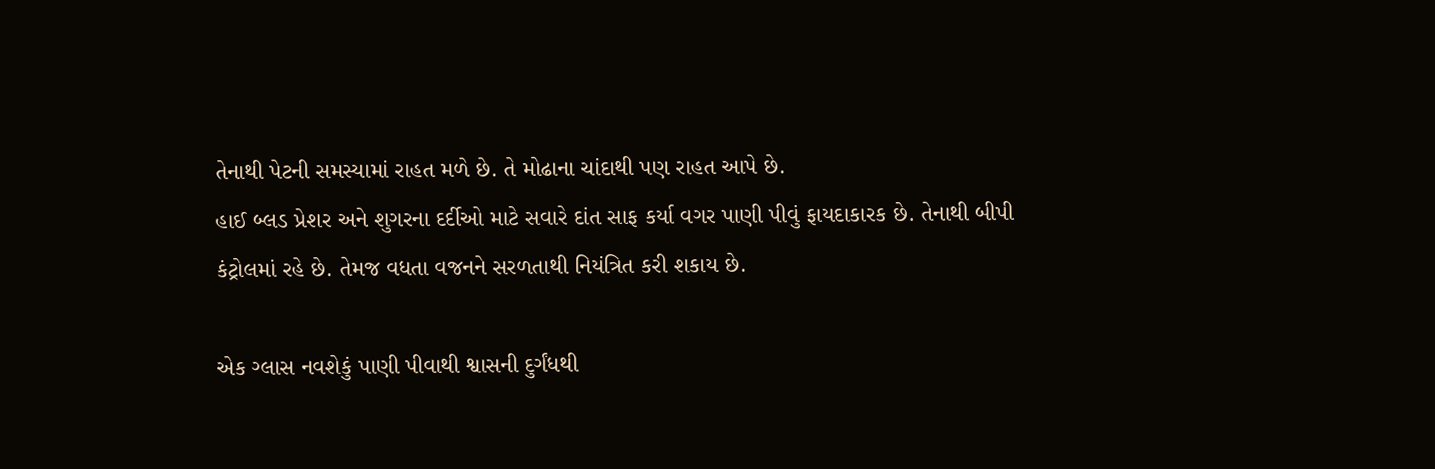તેનાથી પેટની સમસ્યામાં રાહત મળે છે. તે મોઢાના ચાંદાથી પણ રાહત આપે છે.
હાઈ બ્લડ પ્રેશર અને શુગરના દર્દીઓ માટે સવારે દાંત સાફ કર્યા વગર પાણી પીવું ફાયદાકારક છે. તેનાથી બીપી કંટ્રોલમાં રહે છે. તેમજ વધતા વજનને સરળતાથી નિયંત્રિત કરી શકાય છે.

એક ગ્લાસ નવશેકું પાણી પીવાથી શ્વાસની દુર્ગંધથી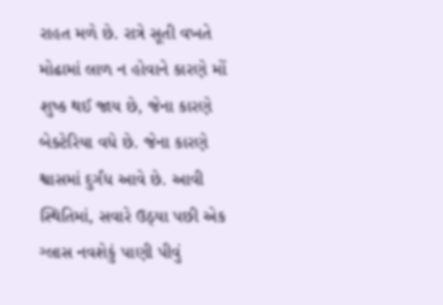રાહત મળે છે. રાત્રે સૂતી વખતે મોઢામાં લાળ ન હોવાને કારણે મોં શુષ્ક થઈ જાય છે, જેના કારણે બેક્ટેરિયા વધે છે. જેના કારણે શ્વાસમાં દુર્ગંધ આવે છે. આવી સ્થિતિમાં, સવારે ઉઠ્યા પછી એક ગ્લાસ નવશેકું પાણી પીવું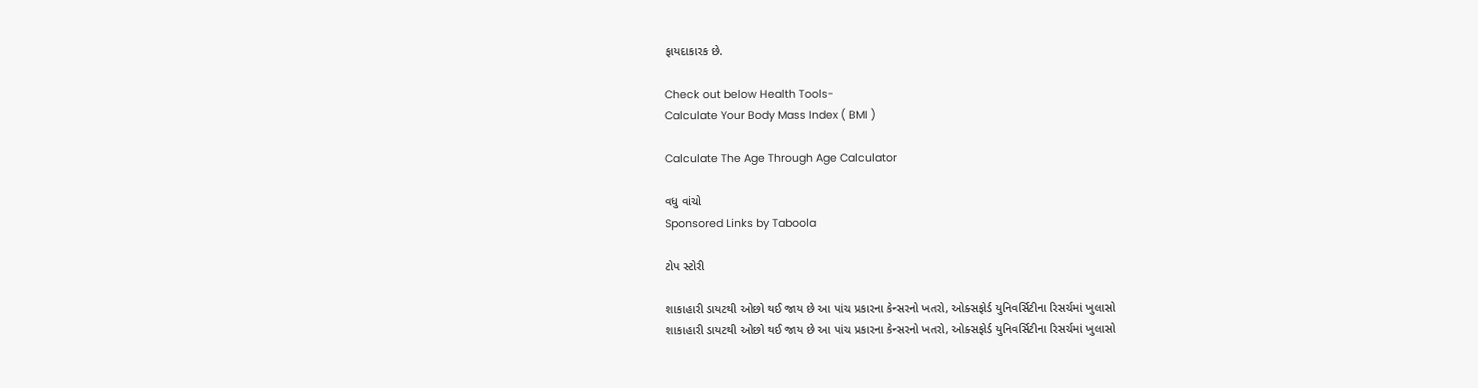ફાયદાકારક છે.

Check out below Health Tools-
Calculate Your Body Mass Index ( BMI )

Calculate The Age Through Age Calculator

વધુ વાંચો
Sponsored Links by Taboola

ટોપ સ્ટોરી

શાકાહારી ડાયટથી ઓછો થઈ જાય છે આ પાંચ પ્રકારના કેન્સરનો ખતરો, ઓક્સફોર્ડ યુનિવર્સિટીના રિસર્ચમાં ખુલાસો
શાકાહારી ડાયટથી ઓછો થઈ જાય છે આ પાંચ પ્રકારના કેન્સરનો ખતરો, ઓક્સફોર્ડ યુનિવર્સિટીના રિસર્ચમાં ખુલાસો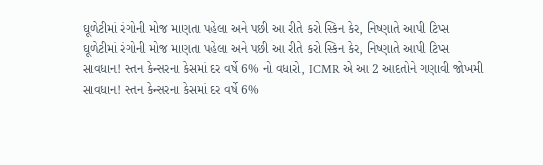ઘૂળેટીમાં રંગોની મોજ માણતા પહેલા અને પછી આ રીતે કરો સ્કિન કેર, નિષ્ણાતે આપી ટિપ્સ
ઘૂળેટીમાં રંગોની મોજ માણતા પહેલા અને પછી આ રીતે કરો સ્કિન કેર, નિષ્ણાતે આપી ટિપ્સ
સાવધાન! સ્તન કેન્સરના કેસમાં દર વર્ષે 6% નો વધારો, ICMR એ આ 2 આદતોને ગણાવી જોખમી
સાવધાન! સ્તન કેન્સરના કેસમાં દર વર્ષે 6%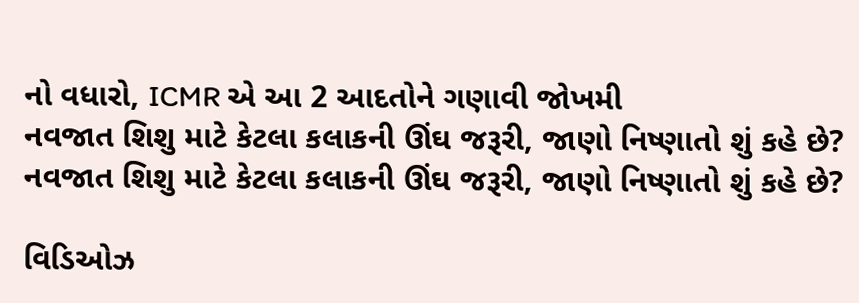નો વધારો, ICMR એ આ 2 આદતોને ગણાવી જોખમી
નવજાત શિશુ માટે કેટલા કલાકની ઊંઘ જરૂરી, જાણો નિષ્ણાતો શું કહે છે?
નવજાત શિશુ માટે કેટલા કલાકની ઊંઘ જરૂરી, જાણો નિષ્ણાતો શું કહે છે?

વિડિઓઝ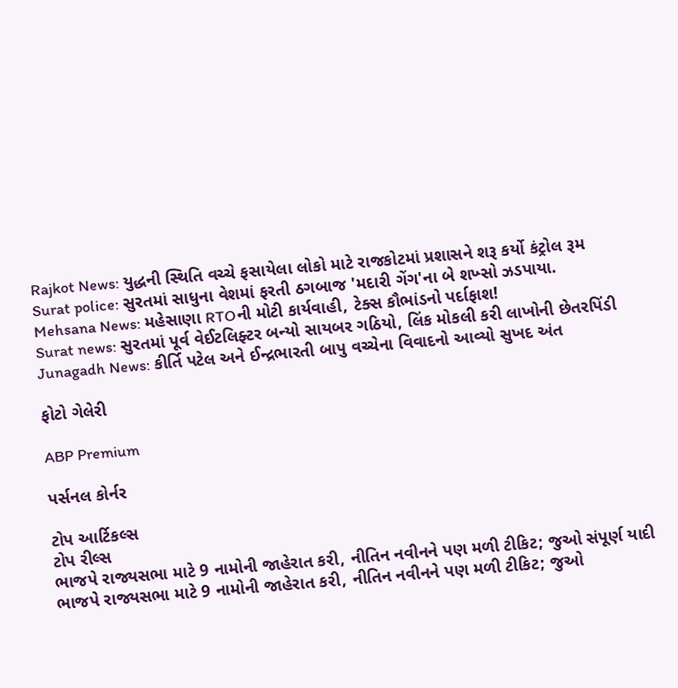Rajkot News: યુદ્ધની સ્થિતિ વચ્ચે ફસાયેલા લોકો માટે રાજકોટમાં પ્રશાસને શરૂ કર્યો કંટ્રોલ રૂમ
Surat police: સુરતમાં સાધુના વેશમાં ફરતી ઠગબાજ 'મદારી ગેંગ'ના બે શખ્સો ઝડપાયા.
Mehsana News: મહેસાણા RTOની મોટી કાર્યવાહી, ટેક્સ કૌભાંડનો પર્દાફાશ!
Surat news: સુરતમાં પૂર્વ વેઈટલિફ્ટર બન્યો સાયબર ગઠિયો, લિંક મોકલી કરી લાખોની છેતરપિંડી
Junagadh News: કીર્તિ પટેલ અને ઈન્દ્રભારતી બાપુ વચ્ચેના વિવાદનો આવ્યો સુખદ અંત

ફોટો ગેલેરી

ABP Premium

પર્સનલ કોર્નર

ટોપ આર્ટિકલ્સ
ટોપ રીલ્સ
ભાજપે રાજ્યસભા માટે 9 નામોની જાહેરાત કરી, નીતિન નવીનને પણ મળી ટીકિટ; જુઓ સંપૂર્ણ યાદી
ભાજપે રાજ્યસભા માટે 9 નામોની જાહેરાત કરી, નીતિન નવીનને પણ મળી ટીકિટ; જુઓ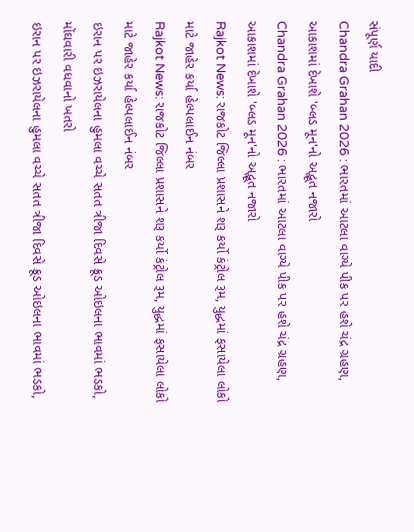સંપૂર્ણ યાદી
Chandra Grahan 2026 : ભારતમાં આટલા વાગ્યે પીક પર હશે ચંદ્ર ગ્રહણ, આકાશમાં દેખાશે 'બ્લડ મૂન'નો અદ્ભૂત નજારો
Chandra Grahan 2026 : ભારતમાં આટલા વાગ્યે પીક પર હશે ચંદ્ર ગ્રહણ, આકાશમાં દેખાશે 'બ્લડ મૂન'નો અદ્ભૂત નજારો
Rajkot News: રાજકોટ જિલ્લા પ્રશાસને શરૂ કર્યો કંટ્રોલ રૂમ, યુદ્ધમાં ફસાયેલા લોકો માટે જાહેર કર્યા હેલ્પલાઈન નંબર
Rajkot News: રાજકોટ જિલ્લા પ્રશાસને શરૂ કર્યો કંટ્રોલ રૂમ, યુદ્ધમાં ફસાયેલા લોકો માટે જાહેર કર્યા હેલ્પલાઈન નંબર
ઇરાન પર ઇઝરાયેલના હુમલા વચ્ચે સતત ત્રીજા દિવસે ક્રૂડ ઓઇલના ભાવમાં ભડકો, મોંઘવારી વધવાનો ખતરો
ઇરાન પર ઇઝરાયેલના હુમલા વચ્ચે સતત ત્રીજા દિવસે ક્રૂડ ઓઇલના ભાવમાં ભડકો,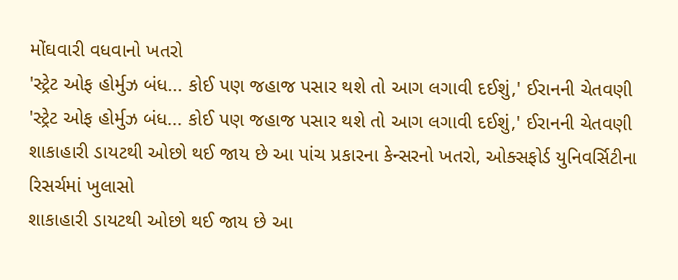મોંઘવારી વધવાનો ખતરો
'સ્ટ્રેટ ઓફ હોર્મુઝ બંધ... કોઈ પણ જહાજ પસાર થશે તો આગ લગાવી દઈશું,' ઈરાનની ચેતવણી
'સ્ટ્રેટ ઓફ હોર્મુઝ બંધ... કોઈ પણ જહાજ પસાર થશે તો આગ લગાવી દઈશું,' ઈરાનની ચેતવણી
શાકાહારી ડાયટથી ઓછો થઈ જાય છે આ પાંચ પ્રકારના કેન્સરનો ખતરો, ઓક્સફોર્ડ યુનિવર્સિટીના રિસર્ચમાં ખુલાસો
શાકાહારી ડાયટથી ઓછો થઈ જાય છે આ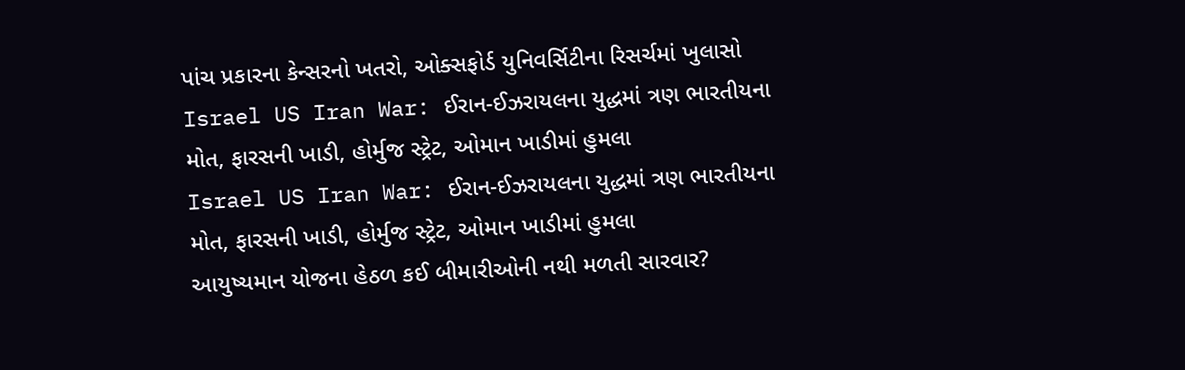પાંચ પ્રકારના કેન્સરનો ખતરો, ઓક્સફોર્ડ યુનિવર્સિટીના રિસર્ચમાં ખુલાસો
Israel US Iran War: ઈરાન-ઈઝરાયલના યુદ્ધમાં ત્રણ ભારતીયના મોત, ફારસની ખાડી, હોર્મુજ સ્ટ્રેટ, ઓમાન ખાડીમાં હુમલા
Israel US Iran War: ઈરાન-ઈઝરાયલના યુદ્ધમાં ત્રણ ભારતીયના મોત, ફારસની ખાડી, હોર્મુજ સ્ટ્રેટ, ઓમાન ખાડીમાં હુમલા
આયુષ્યમાન યોજના હેઠળ કઈ બીમારીઓની નથી મળતી સારવાર?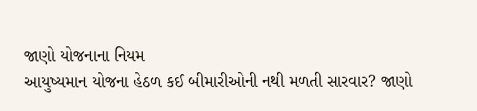જાણો યોજનાના નિયમ
આયુષ્યમાન યોજના હેઠળ કઈ બીમારીઓની નથી મળતી સારવાર? જાણો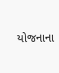યોજનાના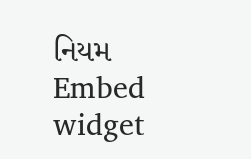નિયમ
Embed widget